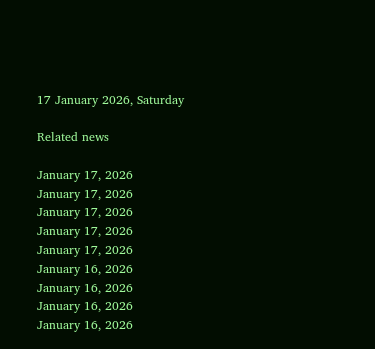17 January 2026, Saturday

Related news

January 17, 2026
January 17, 2026
January 17, 2026
January 17, 2026
January 17, 2026
January 16, 2026
January 16, 2026
January 16, 2026
January 16, 2026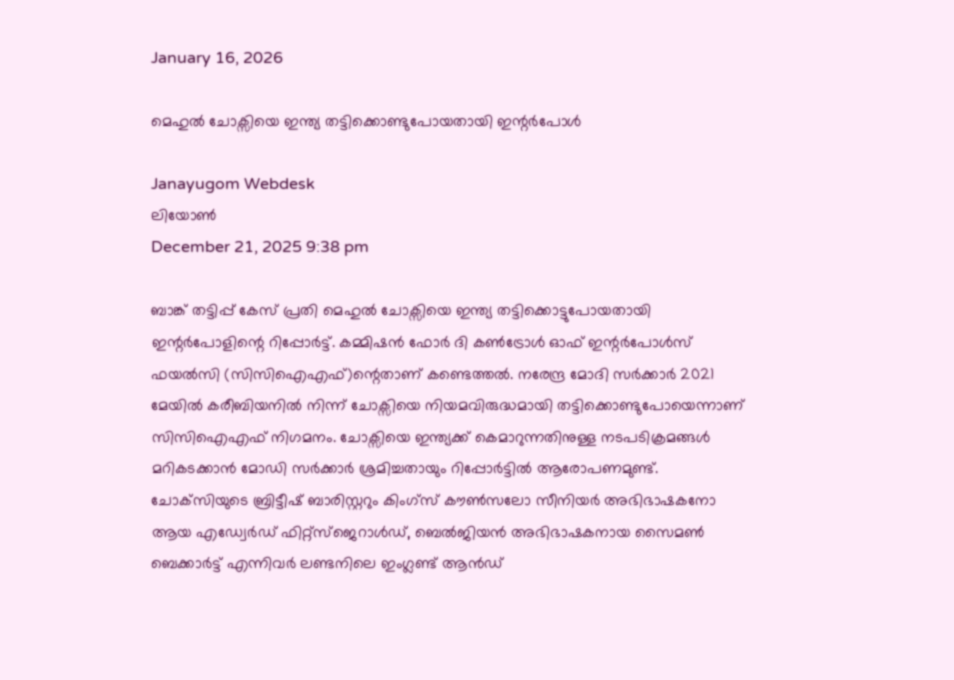January 16, 2026

മെഹുൽ ചോക്സിയെ ഇന്ത്യ തട്ടിക്കൊണ്ടുപോയതായി ഇന്റർപോള്‍

Janayugom Webdesk
ലിയോണ്‍
December 21, 2025 9:38 pm

ബാങ്ക് തട്ടിപ്പ് കേസ് പ്രതി മെഹുല്‍ ചോക്സിയെ ഇന്ത്യ തട്ടിക്കൊട്ടുപോയതായി ഇന്റർപോളിന്റെ റിപ്പോര്‍ട്ട്. കമ്മിഷൻ ഫോർ ദി കൺട്രോൾ ഓഫ് ഇന്റർപോൾസ് ഫയൽസി (സിസിഐഎഫ്)ന്റെതാണ് കണ്ടെത്തല്‍. നരേന്ദ്ര മോദി സർക്കാർ 2021 മേയില്‍ കരീബിയനിൽ നിന്ന് ചോക്സിയെ നിയമവിരുദ്ധമായി തട്ടിക്കൊണ്ടുപോയെന്നാണ് സിസിഐഎഫ് നിഗമനം. ചോക്സിയെ ഇന്ത്യക്ക് കെമാറുന്നതിനുള്ള നടപടിക്രമങ്ങള്‍ മറികടക്കാന്‍ മോഡി സര്‍ക്കാര്‍ ശ്രമിച്ചതായും റിപ്പോര്‍ട്ടില്‍ ആരോപണമുണ്ട്. ചോക്‌സിയുടെ ബ്രിട്ടീഷ് ബാരിസ്റ്ററും കിംഗ്‌സ് കൗൺസലോ സീനിയർ അഭിഭാഷകനോ ആയ എഡ്വേർഡ് ഫിറ്റ്‌സ്‌ജെറാൾഡ്, ബെൽജിയൻ അഭിഭാഷകനായ സൈമൺ ബെക്കാർട്ട് എന്നിവര്‍ ലണ്ടനിലെ ഇംഗ്ലണ്ട് ആൻഡ്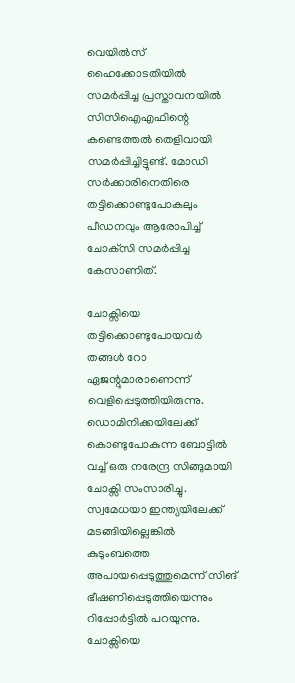വെയിൽസ് ഹൈക്കോടതിയിൽ സമർപ്പിച്ച പ്രസ്താവനയില്‍ സിസിഐഎഫിന്റെ കണ്ടെത്തല്‍ തെളിവായി സമര്‍പ്പിച്ചിട്ടുണ്ട്. മോഡി സര്‍ക്കാരിനെതിരെ തട്ടിക്കൊണ്ടുപോകലും പീഡനവും ആരോപിച്ച് ചോക്‌സി സമർപ്പിച്ച കേസാണിത്.

ചോക്സിയെ തട്ടിക്കൊണ്ടുപോയവർ തങ്ങൾ റോ ഏജന്റുമാരാണെന്ന് വെളിപ്പെടുത്തിയിരുന്നു. ഡൊമിനിക്കയിലേക്ക് കൊണ്ടുപോകുന്ന ബോട്ടിൽ വച്ച് ഒരു നരേന്ദ്ര സിങ്ങുമായി ചോക്സി സംസാരിച്ചു. സ്വമേധയാ ഇന്ത്യയിലേക്ക് മടങ്ങിയില്ലെങ്കിൽ കുടുംബത്തെ അപായപ്പെടുത്തുമെന്ന് സിങ് ഭീഷണിപ്പെടുത്തിയെന്നും റിപ്പോര്‍ട്ടില്‍ പറയുന്നു. ചോക്സിയെ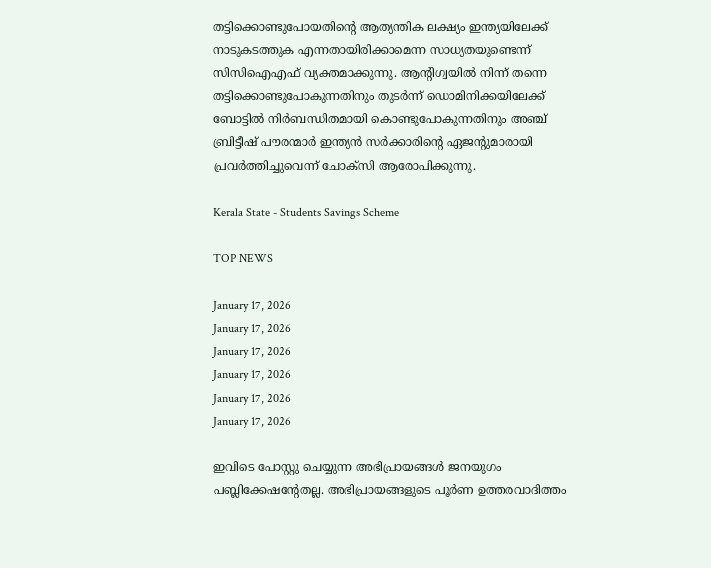തട്ടിക്കൊണ്ടുപോയതിന്റെ ആത്യന്തിക ലക്ഷ്യം ഇന്ത്യയിലേക്ക് നാടുകടത്തുക എന്നതായിരിക്കാമെന്ന സാധ്യതയുണ്ടെന്ന് സിസിഐഎഫ് വ്യക്തമാക്കുന്നു. ആന്റിഗ്വയിൽ നിന്ന് തന്നെ തട്ടിക്കൊണ്ടുപോകുന്നതിനും തുടർന്ന് ഡൊമിനിക്കയിലേക്ക് ബോട്ടിൽ നിർബന്ധിതമായി കൊണ്ടുപോകുന്നതിനും അഞ്ച് ബ്രിട്ടീഷ് പൗരന്മാര്‍ ഇന്ത്യന്‍ സർക്കാരിന്റെ ഏജന്റുമാരായി പ്രവർത്തിച്ചുവെന്ന് ചോക്സി ആരോപിക്കുന്നു.

Kerala State - Students Savings Scheme

TOP NEWS

January 17, 2026
January 17, 2026
January 17, 2026
January 17, 2026
January 17, 2026
January 17, 2026

ഇവിടെ പോസ്റ്റു ചെയ്യുന്ന അഭിപ്രായങ്ങള്‍ ജനയുഗം പബ്ലിക്കേഷന്റേതല്ല. അഭിപ്രായങ്ങളുടെ പൂര്‍ണ ഉത്തരവാദിത്തം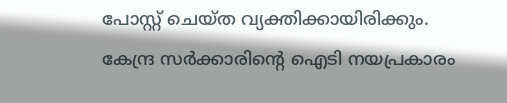പോസ്റ്റ് ചെയ്ത വ്യക്തിക്കായിരിക്കും. കേന്ദ്ര സര്‍ക്കാരിന്റെ ഐടി നയപ്രകാരം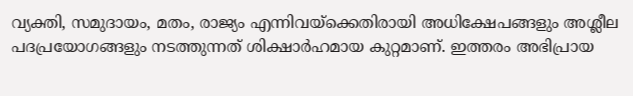വ്യക്തി, സമുദായം, മതം, രാജ്യം എന്നിവയ്‌ക്കെതിരായി അധിക്ഷേപങ്ങളും അശ്ലീല പദപ്രയോഗങ്ങളും നടത്തുന്നത് ശിക്ഷാര്‍ഹമായ കുറ്റമാണ്. ഇത്തരം അഭിപ്രായ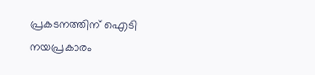പ്രകടനത്തിന് ഐടി നയപ്രകാരം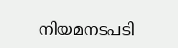നിയമനടപടി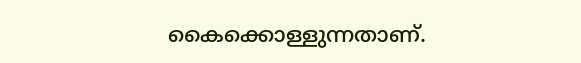കൈക്കൊള്ളുന്നതാണ്.